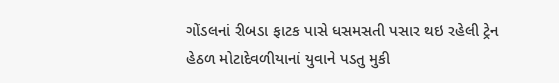ગોંડલનાં રીબડા ફાટક પાસે ધસમસતી પસાર થઇ રહેલી ટ્રેન હેઠળ મોટાદેવળીયાનાં યુવાને પડતુ મુકી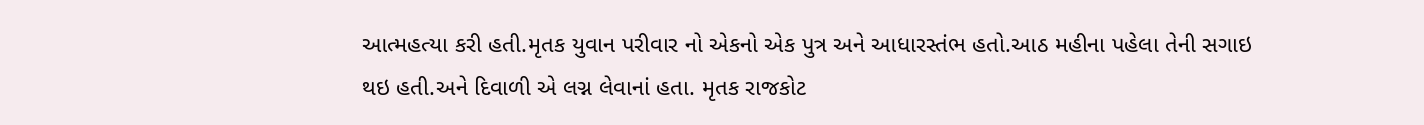આત્મહત્યા કરી હતી.મૃતક યુવાન પરીવાર નો એકનો એક પુત્ર અને આધારસ્તંભ હતો.આઠ મહીના પહેલા તેની સગાઇ થઇ હતી.અને દિવાળી એ લગ્ન લેવાનાં હતા. મૃતક રાજકોટ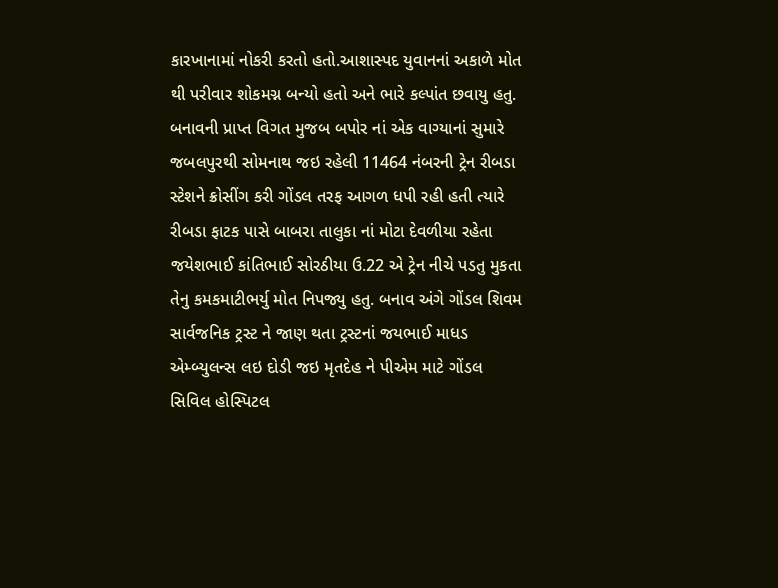કારખાનામાં નોકરી કરતો હતો.આશાસ્પદ યુવાનનાં અકાળે મોત થી પરીવાર શોકમગ્ન બન્યો હતો અને ભારે કલ્પાંત છવાયુ હતુ.
બનાવની પ્રાપ્ત વિગત મુજબ બપોર નાં એક વાગ્યાનાં સુમારે જબલપુરથી સોમનાથ જઇ રહેલી 11464 નંબરની ટ્રેન રીબડા સ્ટેશને ક્રોસીંગ કરી ગોંડલ તરફ આગળ ધપી રહી હતી ત્યારે રીબડા ફાટક પાસે બાબરા તાલુકા નાં મોટા દેવળીયા રહેતા જયેશભાઈ કાંતિભાઈ સોરઠીયા ઉ.22 એ ટ્રેન નીચે પડતુ મુકતા તેનુ કમકમાટીભર્યુ મોત નિપજ્યુ હતુ. બનાવ અંગે ગોંડલ શિવમ સાર્વજનિક ટ્રસ્ટ ને જાણ થતા ટ્રસ્ટનાં જયભાઈ માધડ એમ્બ્યુલન્સ લઇ દોડી જઇ મૃતદેહ ને પીએમ માટે ગોંડલ સિવિલ હોસ્પિટલ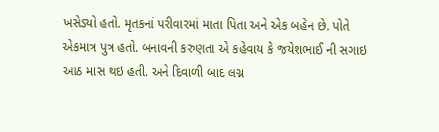ખસેડ્યો હતો. મૃતકનાં પરીવારમાં માતા પિતા અને એક બહેન છે. પોતે એકમાત્ર પુત્ર હતો. બનાવની કરુણતા એ કહેવાય કે જયેશભાઈ ની સગાઇ આઠ માસ થઇ હતી. અને દિવાળી બાદ લગ્ન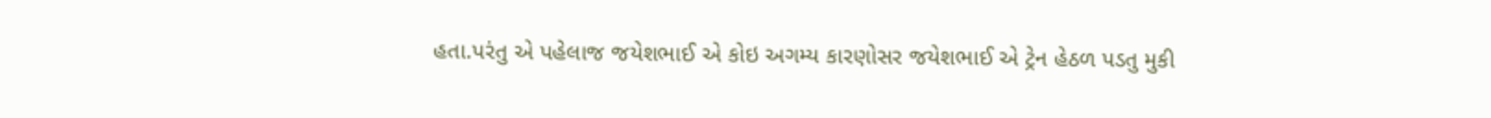હતા.પરંતુ એ પહેલાજ જયેશભાઈ એ કોઇ અગમ્ય કારણોસર જયેશભાઈ એ ટ્રેન હેઠળ પડતુ મુકી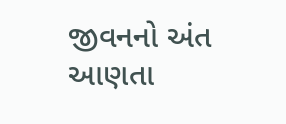જીવનનો અંત આણતા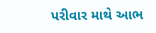પરીવાર માથે આભ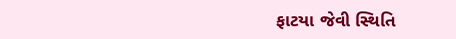ફાટયા જેવી સ્થિતિ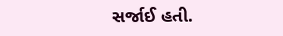સર્જાઈ હતી.